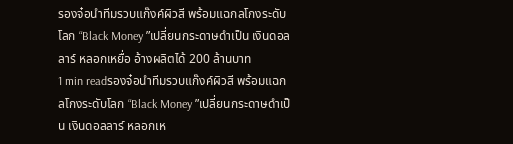รองจ๋อนำทีมรวบแก๊งค์ผิวสี พร้อมแฉกลโกงระดับโลก “Black Money ”เปลี่ยนกระดาษดำเป็น เงินดอลลาร์ หลอกเหยื่อ อ้างผลิตได้ 200 ล้านบาท
1 min readรองจ๋อนำทีมรวบแก๊งค์ผิวสี พร้อมแฉกลโกงระดับโลก “Black Money ”เปลี่ยนกระดาษดำเป็น เงินดอลลาร์ หลอกเห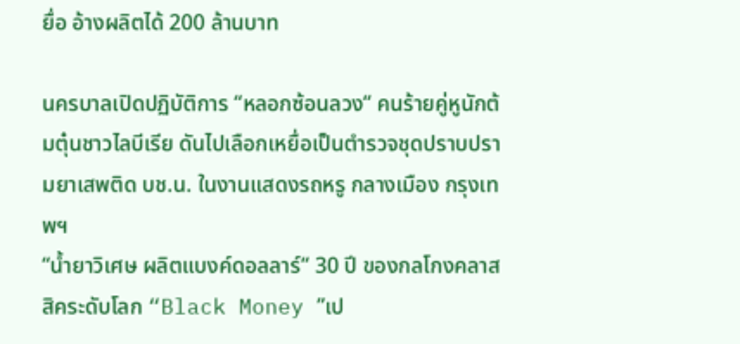ยื่อ อ้างผลิตได้ 200 ล้านบาท

นครบาลเปิดปฏิบัติการ “หลอกซ้อนลวง“ คนร้ายคู่หูนักต้มตุ๋นชาวไลบีเรีย ดันไปเลือกเหยื่อเป็นตำรวจชุดปราบปรามยาเสพติด บช.น. ในงานแสดงรถหรู กลางเมือง กรุงเทพฯ
“น้ำยาวิเศษ ผลิตแบงค์ดอลลาร์“ 30 ปี ของกลโกงคลาสสิคระดับโลก “Black Money ”เป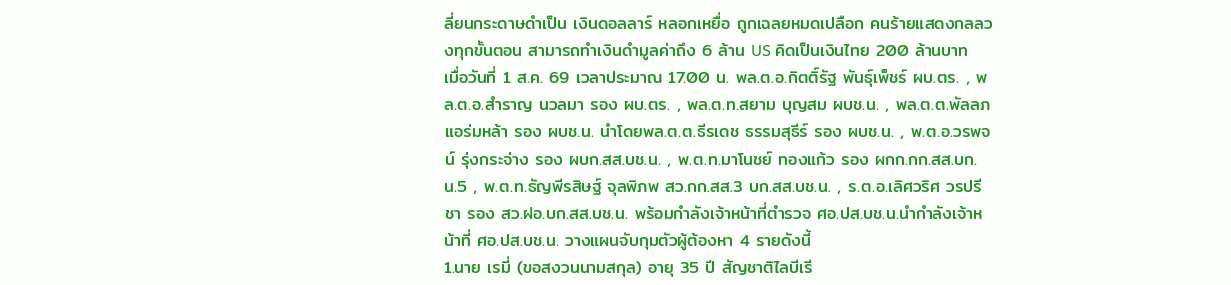ลี่ยนกระดาษดำเป็น เงินดอลลาร์ หลอกเหยื่อ ถูกเฉลยหมดเปลือก คนร้ายแสดงกลลวงทุกขั้นตอน สามารถทำเงินดำมูลค่าถึง 6 ล้าน US คิดเป็นเงินไทย 200 ล้านบาท
เมื่อวันที่ 1 ส.ค. 69 เวลาประมาณ 17.00 น. พล.ต.อ.กิตติ์รัฐ พันธุ์เพ็ชร์ ผบ.ตร. , พล.ต.อ.สำราญ นวลมา รอง ผบ.ตร. , พล.ต.ท.สยาม บุญสม ผบช.น. , พล.ต.ต.พัลลภ แอร่มหล้า รอง ผบช.น. นำโดยพล.ต.ต.ธีรเดช ธรรมสุธีร์ รอง ผบช.น. , พ.ต.อ.วรพจน์ รุ่งกระจ่าง รอง ผบก.สส.บช.น. , พ.ต.ท.มาโนชย์ ทองแก้ว รอง ผกก.กก.สส.บก.น.5 , พ.ต.ท.ธัญพีรสิษฐ์ จุลพิภพ สว.กก.สส.3 บก.สส.บช.น. , ร.ต.อ.เลิศวริศ วรปรีชา รอง สว.ฝอ.บก.สส.บช.น. พร้อมกำลังเจ้าหน้าที่ตำรวจ ศอ.ปส.บช.น.นำกำลังเจ้าหน้าที่ ศอ.ปส.บช.น. วางแผนจับกุมตัวผู้ต้องหา 4 รายดังนี้
1.นาย เรมี่ (ขอสงวนนามสกุล) อายุ 35 ปี สัญชาติไลบีเรี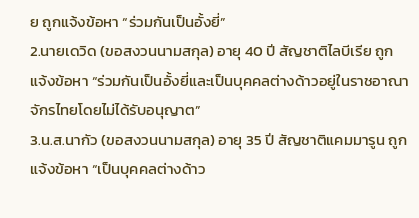ย ถูกแจ้งข้อหา “ร่วมกันเป็นอั้งยี่”
2.นายเดวิด (ขอสงวนนามสกุล) อายุ 40 ปี สัญชาติไลบีเรีย ถูกแจ้งข้อหา “ร่วมกันเป็นอั้งยี่และเป็นบุคคลต่างด้าวอยู่ในราชอาณาจักรไทยโดยไม่ได้รับอนุญาต”
3.น.ส.นากัว (ขอสงวนนามสกุล) อายุ 35 ปี สัญชาติแคมมารูน ถูกแจ้งข้อหา “เป็นบุคคลต่างด้าว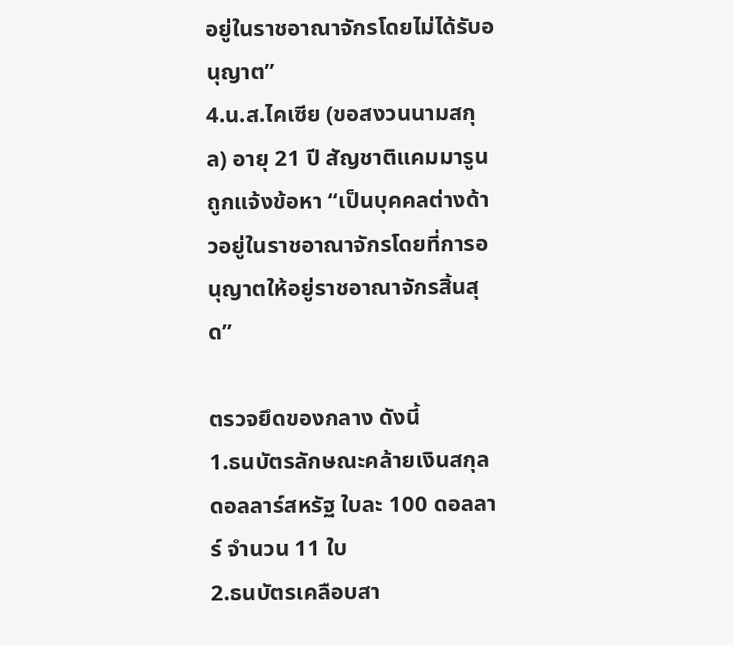อยู่ในราชอาณาจักรโดยไม่ได้รับอนุญาต”
4.น.ส.ไคเซีย (ขอสงวนนามสกุล) อายุ 21 ปี สัญชาติแคมมารูน ถูกแจ้งข้อหา “เป็นบุคคลต่างด้าวอยู่ในราชอาณาจักรโดยที่การอนุญาตให้อยู่ราชอาณาจักรสิ้นสุด”

ตรวจยึดของกลาง ดังนี้
1.ธนบัตรลักษณะคล้ายเงินสกุลดอลลาร์สหรัฐ ใบละ 100 ดอลลาร์ จำนวน 11 ใบ
2.ธนบัตรเคลือบสา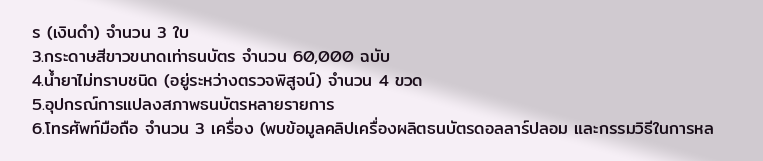ร (เงินดำ) จำนวน 3 ใบ
3.กระดาษสีขาวขนาดเท่าธนบัตร จำนวน 60,000 ฉบับ
4.น้ำยาไม่ทราบชนิด (อยู่ระหว่างตรวจพิสูจน์) จำนวน 4 ขวด
5.อุปกรณ์การแปลงสภาพธนบัตรหลายรายการ
6.โทรศัพท์มือถือ จำนวน 3 เครื่อง (พบข้อมูลคลิปเครื่องผลิตธนบัตรดอลลาร์ปลอม และกรรมวิธีในการหล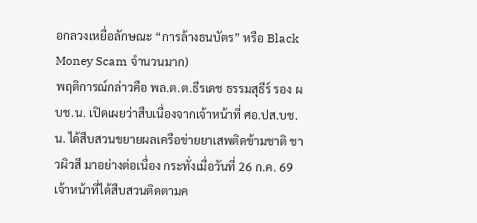อกลวงเหยื่อลักษณะ “การล้างธนบัตร” หรือ Black Money Scam จำนวนมาก)
พฤติการณ์กล่าวคือ พล.ต.ต.ธีรเดช ธรรมสุธีร์ รอง ผบช.น. เปิดเผยว่าสืบเนื่องจากเจ้าหน้าที่ ศอ.ปส.บช.น. ได้สืบสวนขยายผลเครือข่ายยาเสพติดข้ามชาติ ชาวผิวสี มาอย่างต่อเนื่อง กระทั่งเมื่อวันที่ 26 ก.ค. 69 เจ้าหน้าที่ได้สืบสวนติดตามค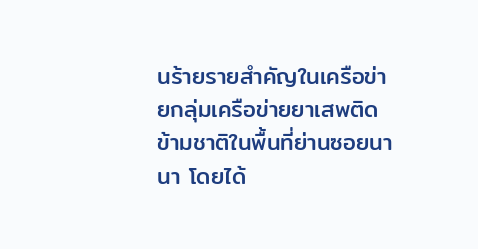นร้ายรายสำคัญในเครือข่ายกลุ่มเครือข่ายยาเสพติดข้ามชาติในพื้นที่ย่านซอยนานา โดยได้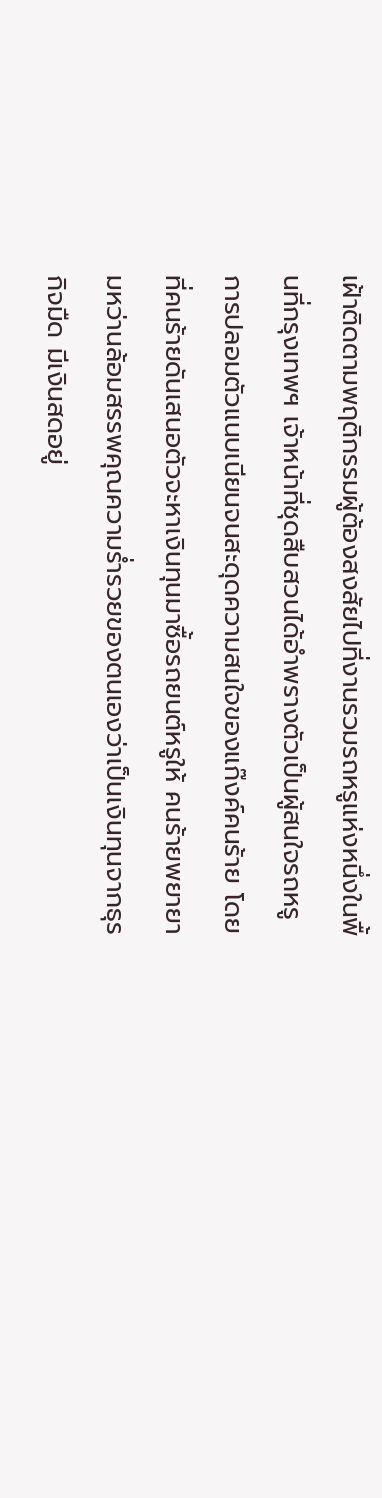เฝ้าติดตามพฤติกรรมผู้ต้องสงสัยไปที่งานรวมรถหรูแห่งหนึ่งในพื้นที่กรุงเทพฯ เจ้าหน้าที่ชุดสืบสวนได้อำพรางตัวเป็นผู้สนใจรถหรู การปลอมตัวแนบเนียนจนสะดุดความสนใจของแก๊งค์คนร้าย โดยที่คนร้ายดันเสนอตัวจะหาเงินทุนมาซื้อรถยนต์หรูให้ คนร้ายพยายามหว่านล้อมสรรพคุณความร่ำรวยของตนเองว่าเป็นเงินทุนจากธุรกิจมืด มีเงินสดอยู่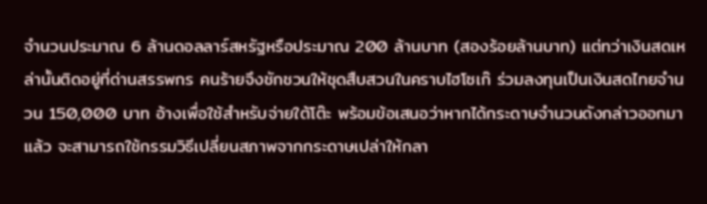จำนวนประมาณ 6 ล้านดอลลาร์สหรัฐหรือประมาณ 200 ล้านบาท (สองร้อยล้านบาท) แต่ทว่าเงินสดเหล่านั้นติดอยู่ที่ด่านสรรพกร คนร้ายจึงชักชวนให้ชุดสืบสวนในคราบไฮโซเก๊ ร่วมลงทุนเป็นเงินสดไทยจำนวน 150,000 บาท อ้างเพื่อใช้สำหรับจ่ายใต้โต๊ะ พร้อมข้อเสนอว่าหากได้กระดาษจำนวนดังกล่าวออกมาแล้ว จะสามารถใช้กรรมวิธีเปลี่ยนสภาพจากกระดาษเปล่าให้กลา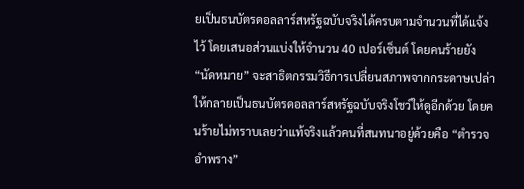ยเป็นธนบัตรดอลลาร์สหรัฐฉบับจริงได้ครบตามจำนวนที่ได้แจ้งไว้ โดยเสนอส่วนแบ่งให้จำนวน 40 เปอร์เซ็นต์ โดยคนร้ายยัง “นัดหมาย” จะสาธิตกรรมวิธีการเปลี่ยนสภาพจากกระดาษเปล่าให้กลายเป็นธนบัตรดอลลาร์สหรัฐฉบับจริงโชว์ให้ดูอีกด้วย โดยคนร้ายไม่ทราบเลยว่าแท้จริงแล้วคนที่สนทนาอยู่ด้วยคือ “ตำรวจอำพราง”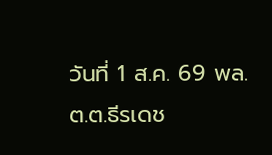วันที่ 1 ส.ค. 69 พล.ต.ต.ธีรเดช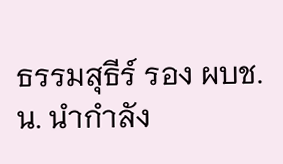ธรรมสุธีร์ รอง ผบช.น. นำกำลัง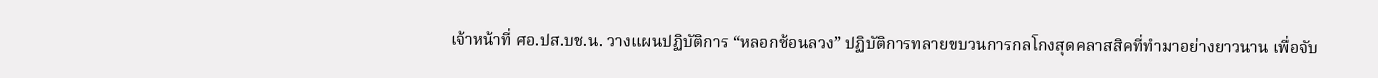เจ้าหน้าที่ ศอ.ปส.บช.น. วางแผนปฏิบัติการ “หลอกซ้อนลวง” ปฏิบัติการทลายขบวนการกลโกงสุดคลาสสิคที่ทำมาอย่างยาวนาน เพื่อจับ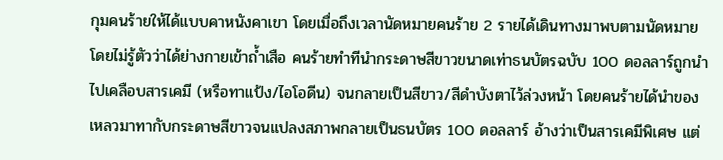กุมคนร้ายให้ได้แบบคาหนังคาเขา โดยเมื่อถึงเวลานัดหมายคนร้าย 2 รายได้เดินทางมาพบตามนัดหมาย โดยไม่รู้ตัวว่าได้ย่างกายเข้าถ้ำเสือ คนร้ายทำทีนำกระดาษสีขาวขนาดเท่าธนบัตรฉบับ 100 ดอลลาร์ถูกนำไปเคลือบสารเคมี (หรือทาแป้ง/ไอโอดีน) จนกลายเป็นสีขาว/สีดำบังตาไว้ล่วงหน้า โดยคนร้ายได้นำของเหลวมาทากับกระดาษสีขาวจนแปลงสภาพกลายเป็นธนบัตร 100 ดอลลาร์ อ้างว่าเป็นสารเคมีพิเศษ แต่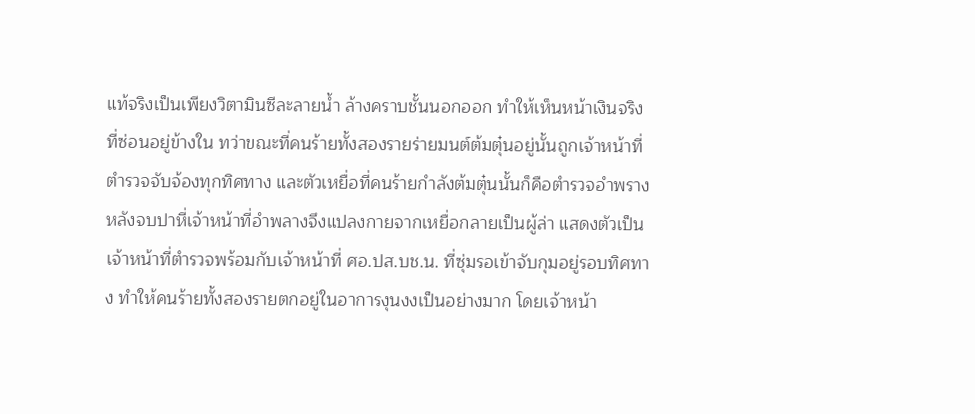แท้จริงเป็นเพียงวิตามินซีละลายน้ำ ล้างคราบชั้นนอกออก ทำให้เห็นหน้าเงินจริงที่ซ่อนอยู่ข้างใน ทว่าขณะที่คนร้ายทั้งสองรายร่ายมนต์ต้มตุ๋นอยู่นั้นถูกเจ้าหน้าที่ตำรวจจับจ้องทุกทิศทาง และตัวเหยื่อที่คนร้ายกำลังต้มตุ๋นนั้นก็คือตำรวจอำพราง หลังจบปาหี่เจ้าหน้าที่อำพลางจึงแปลงกายจากเหยื่อกลายเป็นผู้ล่า แสดงตัวเป็นเจ้าหน้าที่ตำรวจพร้อมกับเจ้าหน้าที่ ศอ.ปส.บช.น. ที่ซุ่มรอเข้าจับกุมอยู่รอบทิศทาง ทำให้คนร้ายทั้งสองรายตกอยู่ในอาการงุนงงเป็นอย่างมาก โดยเจ้าหน้า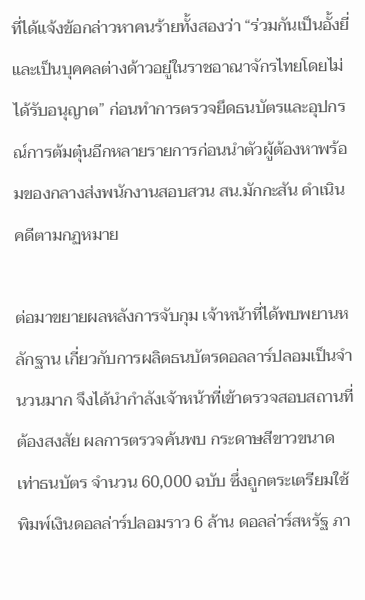ที่ได้แจ้งข้อกล่าวหาคนร้ายทั้งสองว่า “ร่วมกันเป็นอั้งยี่และเป็นบุคคลต่างด้าวอยู่ในราชอาณาจักรไทยโดยไม่ได้รับอนุญาต” ก่อนทำการตรวจยึดธนบัตรและอุปกรณ์การต้มตุ๋นอีกหลายรายการก่อนนำตัวผู้ต้องหาพร้อมของกลางส่งพนักงานสอบสวน สน.มักกะสัน ดำเนินคดีตามกฏหมาย

ต่อมาขยายผลหลังการจับกุม เจ้าหน้าที่ได้พบพยานหลักฐาน เกี่ยวกับการผลิตธนบัตรดอลลาร์ปลอมเป็นจำนวนมาก จึงได้นำกำลังเจ้าหน้าที่เข้าตรวจสอบสถานที่ต้องสงสัย ผลการตรวจค้นพบ กระดาษสีขาวขนาดเท่าธนบัตร จำนวน 60,000 ฉบับ ซึ่งถูกตระเตรียมใช้พิมพ์เงินดอลล่าร์ปลอมราว 6 ล้าน ดอลล่าร์สหรัฐ ภา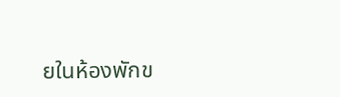ยในห้องพักข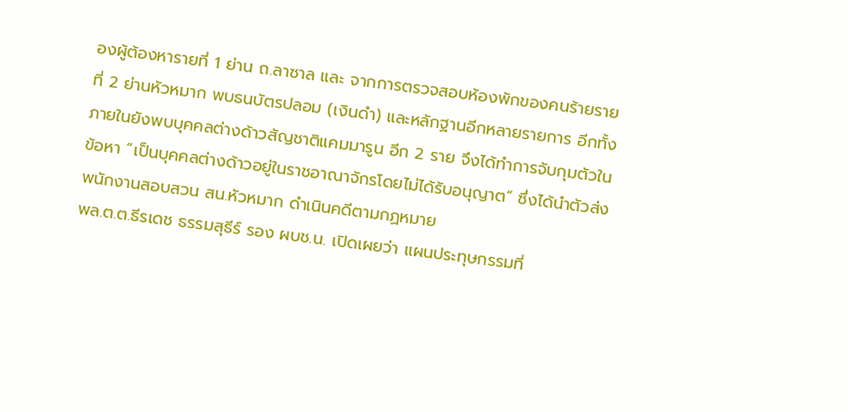องผู้ต้องหารายที่ 1 ย่าน ถ.ลาซาล และ จากการตรวจสอบห้องพักของคนร้ายรายที่ 2 ย่านหัวหมาก พบธนบัตรปลอม (เงินดำ) และหลักฐานอีกหลายรายการ อีกทั้งภายในยังพบบุคคลต่างด้าวสัญชาติแคมมารูน อีก 2 ราย จึงได้ทำการจับกุมตัวในข้อหา “เป็นบุคคลต่างด้าวอยู่ในราชอาณาจักรโดยไม่ได้รับอนุญาต” ซึ่งได้นำตัวส่งพนักงานสอบสวน สน.หัวหมาก ดำเนินคดีตามกฏหมาย
พล.ต.ต.ธีรเดช ธรรมสุธีร์ รอง ผบช.น. เปิดเผยว่า แผนประทุษกรรมที่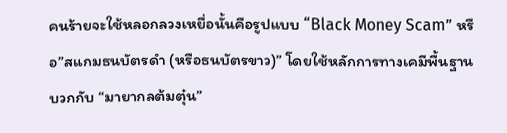คนร้ายจะใช้หลอกลวงเหยื่อนั้นคือรูปแบบ “Black Money Scam” หรือ”สแกมธนบัตรดำ (หรือธนบัตรขาว)” โดยใช้หลักการทางเคมีพื้นฐานบวกกับ “มายากลต้มตุ๋น”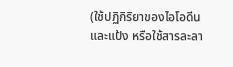(ใช้ปฏิกิริยาของไอโอดีนและแป้ง หรือใช้สารละลา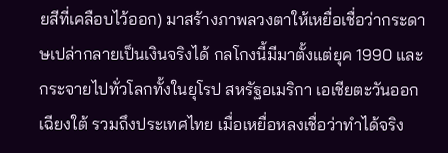ยสีที่เคลือบไว้ออก) มาสร้างภาพลวงตาให้เหยื่อเชื่อว่ากระดาษเปล่ากลายเป็นเงินจริงได้ กลโกงนี้มีมาตั้งแต่ยุค 1990 และกระจายไปทั่วโลกทั้งในยุโรป สหรัฐอเมริกา เอเชียตะวันออกเฉียงใต้ รวมถึงประเทศไทย เมื่อเหยื่อหลงเชื่อว่าทำได้จริง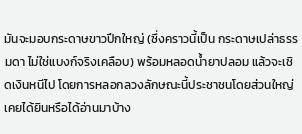มันจะมอบกระดาษขาวปึกใหญ่ (ซึ่งคราวนี้เป็น กระดาษเปล่าธรรมดา ไม่ใช่แบงก์จริงเคลือบ) พร้อมหลอดน้ำยาปลอม แล้วจะเชิดเงินหนีไป โดยการหลอกลวงลักษณะนี้ประชาชนโดยส่วนใหญ่เคยได้ยินหรือได้อ่านมาบ้าง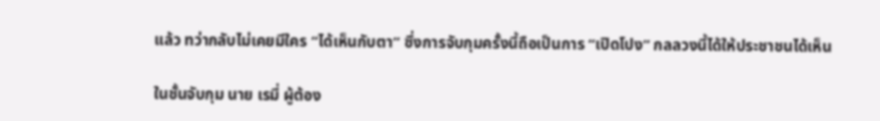แล้ว ทว่ากลับไม่เคยมีใคร “ได้เห็นกับตา” ซึ่งการจับกุมครั้งนี้ถือเป็นการ “เปิดโปง” กลลวงนี้ได้ให้ประชาชนได้เห็น

ในชั้นจับกุม นาย เรมี่ ผู้ต้อง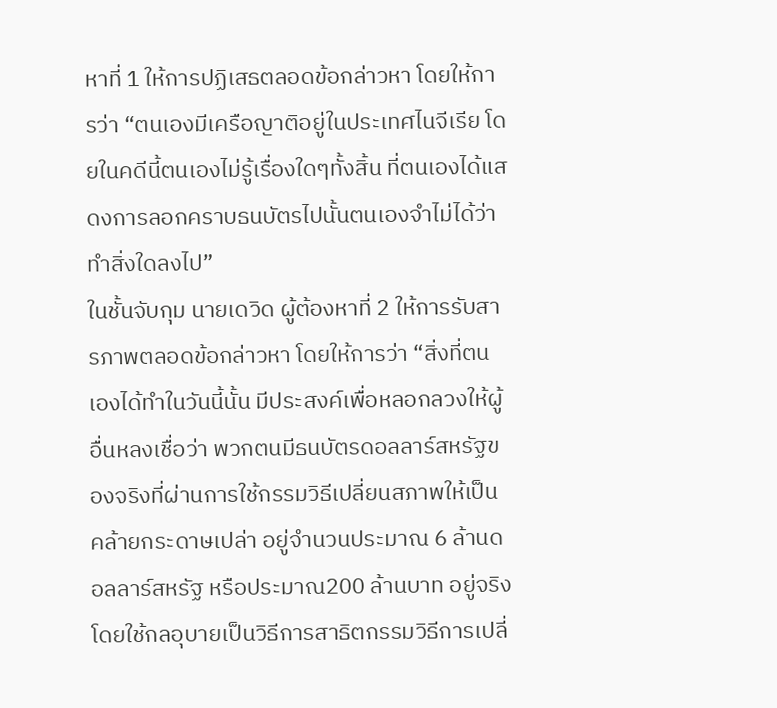หาที่ 1 ให้การปฏิเสธตลอดข้อกล่าวหา โดยให้การว่า “ตนเองมีเครือญาติอยู่ในประเทศไนจีเรีย โดยในคดีนี้ตนเองไม่รู้เรื่องใดๆทั้งสิ้น ที่ตนเองได้แสดงการลอกคราบธนบัตรไปนั้นตนเองจำไม่ได้ว่าทำสิ่งใดลงไป”
ในชั้นจับกุม นายเดวิด ผู้ต้องหาที่ 2 ให้การรับสารภาพตลอดข้อกล่าวหา โดยให้การว่า “สิ่งที่ตนเองได้ทำในวันนี้นั้น มีประสงค์เพื่อหลอกลวงให้ผู้อื่นหลงเชื่อว่า พวกตนมีธนบัตรดอลลาร์สหรัฐของจริงที่ผ่านการใช้กรรมวิธีเปลี่ยนสภาพให้เป็นคล้ายกระดาษเปล่า อยู่จำนวนประมาณ 6 ล้านดอลลาร์สหรัฐ หรือประมาณ200 ล้านบาท อยู่จริง โดยใช้กลอุบายเป็นวิธีการสาธิตกรรมวิธีการเปลี่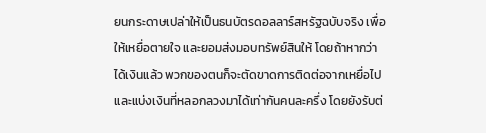ยนกระดาษเปล่าให้เป็นธนบัตรดอลลาร์สหรัฐฉบับจริง เพื่อให้เหยื่อตายใจ และยอมส่งมอบทรัพย์สินให้ โดยถ้าหากว่าได้เงินแล้ว พวกของตนก็จะตัดขาดการติดต่อจากเหยื่อไป และแบ่งเงินที่หลอกลวงมาได้เท่ากันคนละครึ่ง โดยยังรับต่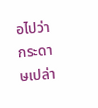อไปว่า กระดาษเปล่า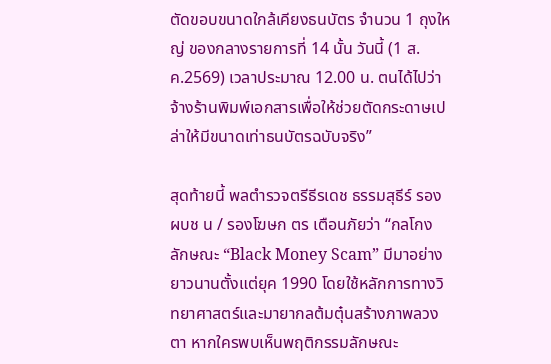ตัดขอบขนาดใกล้เคียงธนบัตร จำนวน 1 ถุงใหญ่ ของกลางรายการที่ 14 นั้น วันนี้ (1 ส.ค.2569) เวลาประมาณ 12.00 น. ตนได้ไปว่าจ้างร้านพิมพ์เอกสารเพื่อให้ช่วยตัดกระดาษเปล่าให้มีขนาดเท่าธนบัตรฉบับจริง”

สุดท้ายนี้ พลตำรวจตรีธีรเดช ธรรมสุธีร์ รอง ผบช น / รองโฆษก ตร เตือนภัยว่า “กลโกงลักษณะ “Black Money Scam” มีมาอย่างยาวนานตั้งแต่ยุค 1990 โดยใช้หลักการทางวิทยาศาสตร์และมายากลต้มตุ๋นสร้างภาพลวงตา หากใครพบเห็นพฤติกรรมลักษณะ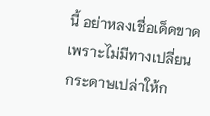นี้ อย่าหลงเชื่อเด็ดขาด เพราะไม่มีทางเปลี่ยนกระดาษเปล่าให้ก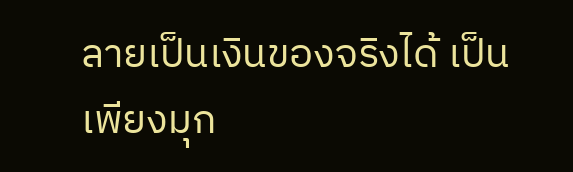ลายเป็นเงินของจริงได้ เป็นเพียงมุก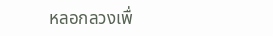หลอกลวงเพื่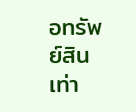อทรัพย์สินเท่า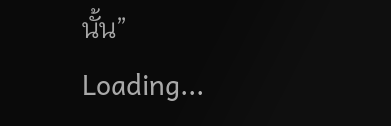นั้น”
Loading...